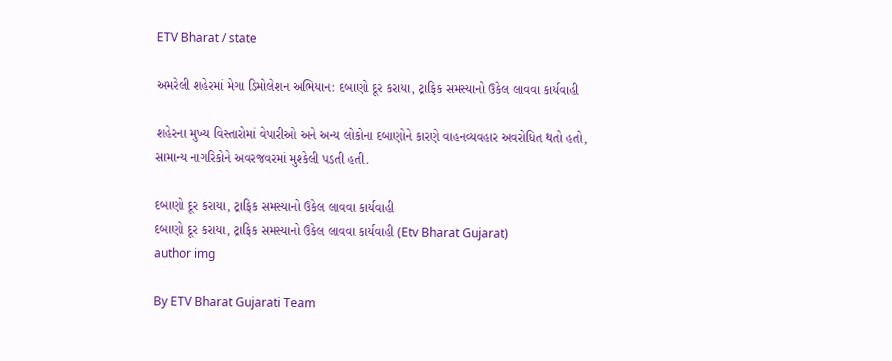ETV Bharat / state

અમરેલી શહેરમાં મેગા ડિમોલેશન અભિયાન: દબાણો દૂર કરાયા, ટ્રાફિક સમસ્યાનો ઉકેલ લાવવા કાર્યવાહી

શહેરના મુખ્ય વિસ્તારોમાં વેપારીઓ અને અન્ય લોકોના દબાણોને કારણે વાહનવ્યવહાર અવરોધિત થતો હતો, સામાન્ય નાગરિકોને અવરજવરમાં મુશ્કેલી પડતી હતી.

દબાણો દૂર કરાયા, ટ્રાફિક સમસ્યાનો ઉકેલ લાવવા કાર્યવાહી
દબાણો દૂર કરાયા, ટ્રાફિક સમસ્યાનો ઉકેલ લાવવા કાર્યવાહી (Etv Bharat Gujarat)
author img

By ETV Bharat Gujarati Team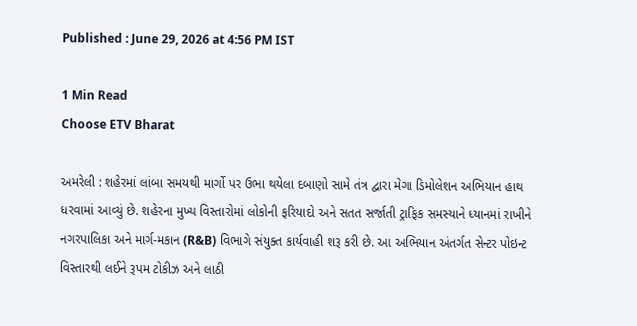Published : June 29, 2026 at 4:56 PM IST

1 Min Read
Choose ETV Bharat

અમરેલી : શહેરમાં લાંબા સમયથી માર્ગો પર ઉભા થયેલા દબાણો સામે તંત્ર દ્વારા મેગા ડિમોલેશન અભિયાન હાથ ધરવામાં આવ્યું છે. શહેરના મુખ્ય વિસ્તારોમાં લોકોની ફરિયાદો અને સતત સર્જાતી ટ્રાફિક સમસ્યાને ધ્યાનમાં રાખીને નગરપાલિકા અને માર્ગ-મકાન (R&B) વિભાગે સંયુક્ત કાર્યવાહી શરૂ કરી છે. આ અભિયાન અંતર્ગત સેન્ટર પોઇન્ટ વિસ્તારથી લઈને રૂપમ ટોકીઝ અને લાઠી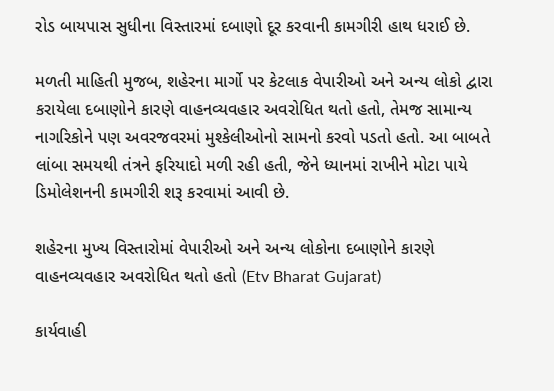રોડ બાયપાસ સુધીના વિસ્તારમાં દબાણો દૂર કરવાની કામગીરી હાથ ધરાઈ છે.

મળતી માહિતી મુજબ, શહેરના માર્ગો પર કેટલાક વેપારીઓ અને અન્ય લોકો દ્વારા કરાયેલા દબાણોને કારણે વાહનવ્યવહાર અવરોધિત થતો હતો, તેમજ સામાન્ય નાગરિકોને પણ અવરજવરમાં મુશ્કેલીઓનો સામનો કરવો પડતો હતો. આ બાબતે લાંબા સમયથી તંત્રને ફરિયાદો મળી રહી હતી, જેને ધ્યાનમાં રાખીને મોટા પાયે ડિમોલેશનની કામગીરી શરૂ કરવામાં આવી છે.

શહેરના મુખ્ય વિસ્તારોમાં વેપારીઓ અને અન્ય લોકોના દબાણોને કારણે વાહનવ્યવહાર અવરોધિત થતો હતો (Etv Bharat Gujarat)

કાર્યવાહી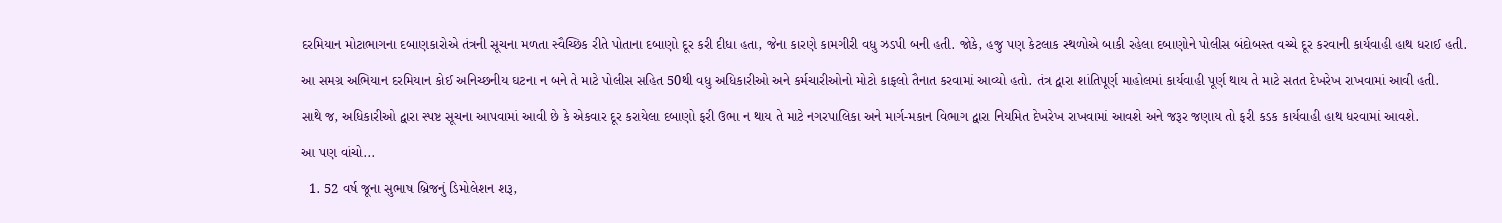દરમિયાન મોટાભાગના દબાણકારોએ તંત્રની સૂચના મળતા સ્વૈચ્છિક રીતે પોતાના દબાણો દૂર કરી દીધા હતા, જેના કારણે કામગીરી વધુ ઝડપી બની હતી. જોકે, હજુ પણ કેટલાક સ્થળોએ બાકી રહેલા દબાણોને પોલીસ બંદોબસ્ત વચ્ચે દૂર કરવાની કાર્યવાહી હાથ ધરાઈ હતી.

આ સમગ્ર અભિયાન દરમિયાન કોઈ અનિચ્છનીય ઘટના ન બને તે માટે પોલીસ સહિત 50થી વધુ અધિકારીઓ અને કર્મચારીઓનો મોટો કાફલો તૈનાત કરવામાં આવ્યો હતો. તંત્ર દ્વારા શાંતિપૂર્ણ માહોલમાં કાર્યવાહી પૂર્ણ થાય તે માટે સતત દેખરેખ રાખવામાં આવી હતી.

સાથે જ, અધિકારીઓ દ્વારા સ્પષ્ટ સૂચના આપવામાં આવી છે કે એકવાર દૂર કરાયેલા દબાણો ફરી ઉભા ન થાય તે માટે નગરપાલિકા અને માર્ગ-મકાન વિભાગ દ્વારા નિયમિત દેખરેખ રાખવામાં આવશે અને જરૂર જણાય તો ફરી કડક કાર્યવાહી હાથ ધરવામાં આવશે.

આ પણ વાંચો...

  1. 52 વર્ષ જૂના સુભાષ બ્રિજનું ડિમોલેશન શરૂ,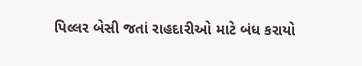પિલ્લર બેસી જતાં રાહદારીઓ માટે બંધ કરાયો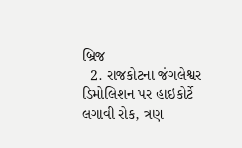બ્રિજ
  2. રાજકોટના જંગલેશ્વર ડિમોલિશન પર હાઇકોર્ટે લગાવી રોક, ત્રણ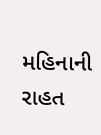મહિનાની રાહત